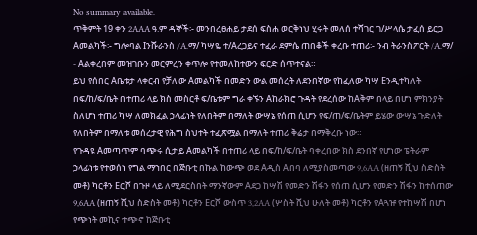No summary available.
ጥቅምት 19 ቀን 2AAA ዓ.ም ዳኞች፡- መንበረፀሐይ ታደሰ ፍስሐ ወርቅነህ ሂሩት መለሰ ተሻገር ገ/ሥላሴ ታፈሰ ይርጋ Aመልካች፡- ግሎባል Iንሹራንስ /A.ማ/ ካሣዬ ተ/Aረጋይና ተፈራ ደምሴ ጠበቆች ቀረቡ ተጠሪ፡- ንብ ትራንስፖርት /A.ማ/ - Aልቀረበም መዝገቡን መርምረን ቀጥሎ የተመለከተውን ፍርድ ሰጥተናል።
ይህ የሰበር Aቤቱታ ላቀርብ የቻለው Aመልካች በመድን ውል መሰረት ለደንበኛው የከፈለው ካሣ Eንዲተካለት በፍ/ከ/ፍ/ቤት በተጠሪ ላይ ክስ መስርቶ ፍ/ቤቱም ግራ ቀኙን Aከራክሮ ጉዳት የደረሰው ከAቅም በላይ በሆነ ምክንያት ስለሆነ ተጠሪ ካሣ ለመክፈል ኃላፊነት የለበትም በማለት ውሣኔ የሰጠ ሲሆን የፍ/ጠ/ፍ/ቤትም ይሄው ውሣኔ ጉድለት የለበትም በማለቱ መሰረታዊ የሕግ ስህተት ተፈጽሟል በማለት ተጠሪ ቅሬታ በማቅረቡ ነው።
የጉዳዩ Aመጣጥም ባጭሩ ሲታይ Aመልካች በተጠሪ ላይ በፍ/ከ/ፍ/ቤት ባቀረበው ክስ ደንበኛ የሆነው ፔትራም ኃላፊነቱ የተወሰነ የግል ማኀበር በጅቡቲ በኩል ከውጭ ወደ Aዲስ Aበባ ለሚያስመጣው 9,6AA (ዘጠኝ ሺህ ስድስት መቶ) ካርቶን Eርሾ በጉዞ ላይ ለሚደርስበት ማንኛውም Aደጋ ከሣሽ የመድን ሽፋን የሰጠ ሲሆን የመድን ሽፋን ከተሰጠው 9,6AA (ዘጠኝ ሺህ ስድስት መቶ) ካርቶን Eርሾ ውስጥ 3,2AA (ሦስት ሺህ ሁለት መቶ) ካርቶን የAጓዡ የተከሣሽ በሆነ የጭነት መኪና ተጭኖ ከጅቡቲ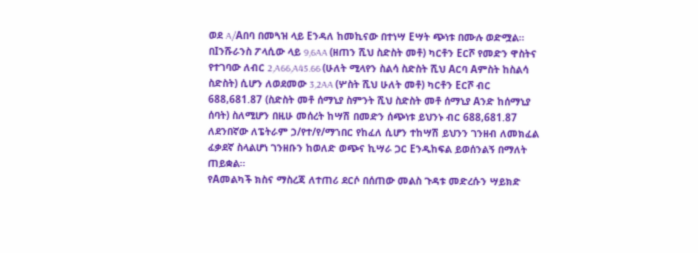ወደ A/Aበባ በመጓዝ ላይ Eንዳለ ከመኪናው በተነሣ Eሣት ጭነቱ በሙሉ ወድሟል። በIንሹራንስ ፖላሲው ላይ 9,6AA (ዘጠን ሺህ ስድስት መቶ) ካርቶን Eርሾ የመድን ዋስትና የተገባው ለብር 2,A66,A45.66 (ሁለት ሚላየን ስልሳ ስድስት ሺህ Aርባ Aምስት ከስልሳ ስድስት) ሲሆን ለወደመው 3,2AA (ሦስት ሺህ ሁለት መቶ) ካርቶን Eርሾ ብር 688,681.87 (ስድስት መቶ ሰማኒያ ስምንት ሺህ ስድስት መቶ ሰማኒያ Aንድ ከሰማኒያ ሰባት) ስለሚሆን በዚሁ መሰረት ከሣሽ በመድን ሰጭነቱ ይህንኑ ብር 688,681.87 ለደንበኛው ለፔትራም ኃ/የተ/የ/ማኀበር የከፈለ ሲሆን ተከሣሽ ይህንን ገንዘብ ለመክፈል ፈቃደኛ ስላልሆነ ገንዘቡን ከወለድ ወጭና ኪሣራ ጋር Eንዲከፍል ይወሰንልኝ በማለት ጠይቋል።
የAመልካች ክስና ማስረጃ ለተጠሪ ደርሶ በሰጠው መልስ ጉዳቱ መድረሱን ሣይክድ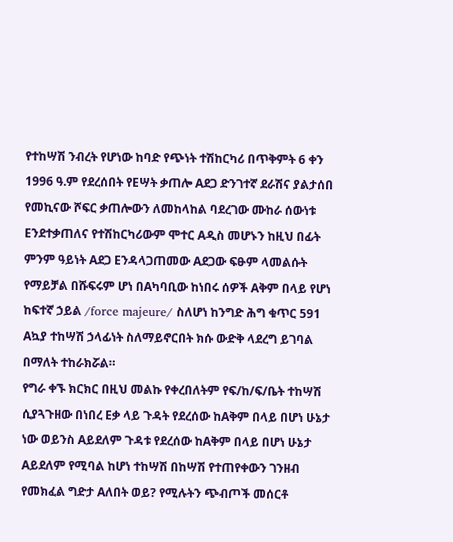የተከሣሽ ንብረት የሆነው ከባድ የጭነት ተሽከርካሪ በጥቅምት 6 ቀን 1996 ዓ.ም የደረሰበት የEሣት ቃጠሎ Aደጋ ድንገተኛ ደራሽና ያልታሰበ የመኪናው ሾፍር ቃጠሎውን ለመከላከል ባደረገው ሙከራ ሰውነቱ Eንደተቃጠለና የተሽከርካሪውም ሞተር Aዲስ መሆኑን ከዚህ በፊት ምንም ዓይነት Aደጋ Eንዳላጋጠመው Aደጋው ፍፁም ላመልሱት የማይቻል በሹፍሩም ሆነ በAካባቢው ከነበሩ ሰዎች Aቅም በላይ የሆነ ከፍተኛ ኃይል /force majeure/ ስለሆነ ከንግድ ሕግ ቁጥር 591 Aኳያ ተከሣሽ ኃላፊነት ስለማይኖርበት ክሱ ውድቅ ላደረግ ይገባል በማለት ተከራክሯል።
የግራ ቀኙ ክርክር በዚህ መልኩ የቀረበለትም የፍ/ከ/ፍ/ቤት ተከሣሽ ሲያጓጉዘው በነበረ Eቃ ላይ ጉዳት የደረሰው ከAቅም በላይ በሆነ ሁኔታ ነው ወይንስ Aይደለም ጉዳቱ የደረሰው ከAቅም በላይ በሆነ ሁኔታ Aይደለም የሚባል ከሆነ ተከሣሽ በከሣሽ የተጠየቀውን ገንዘብ የመክፈል ግድታ Aለበት ወይ? የሚሉትን ጭብጦች መሰርቶ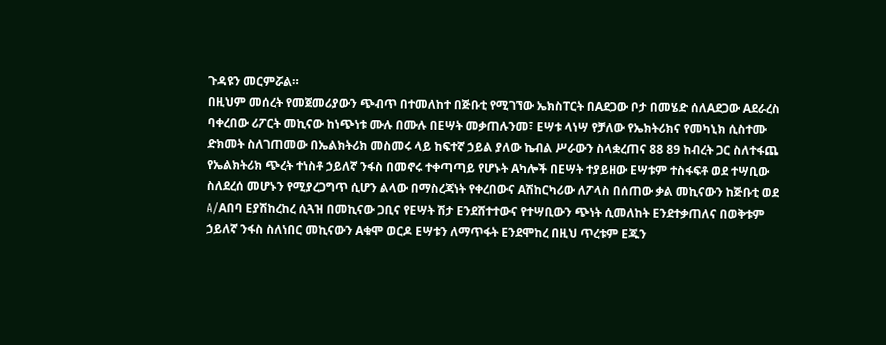ጉዳዩን መርምሯል።
በዚህም መሰረት የመጀመሪያውን ጭብጥ በተመለከተ በጅቡቲ የሚገኘው ኤክስፐርት በAደጋው ቦታ በመሄድ ሰለAደጋው Aደራረስ ባቀረበው ሪፖርት መኪናው ከነጭነቱ ሙሉ በሙሉ በEሣት መቃጠሉንመ፣ Eሣቱ ላነሣ የቻለው የኤክትሪክና የመካኒክ ሲስተሙ ድክመት ስለገጠመው በኤልክትሪክ መስመሩ ላይ ከፍተኛ ኃይል ያለው ኬብል ሥራውን ስላቋረጠና 88 89 ከብረት ጋር ስለተፋጨ የኤልክትሪክ ጭረት ተነስቶ ኃይለኛ ንፋስ በመኖሩ ተቀጣጣይ የሆኑት Aካሎች በEሣት ተያይዘው Eሣቱም ተስፋፍቶ ወደ ተሣቢው ስለደረሰ መሆኑን የሚያረጋግጥ ሲሆን ልላው በማስረጃነት የቀረበውና Aሽከርካሪው ለፖላስ በሰጠው ቃል መኪናውን ከጅቡቲ ወደ A/Aበባ Eያሽከረከረ ሲጓዝ በመኪናው ጋቢና የEሣት ሽታ Eንደሸተተውና የተሣቢውን ጭነት ሲመለከት Eንደተቃጠለና በወቅቱም ኃይለኛ ንፋስ ስለነበር መኪናውን Aቁሞ ወርዶ Eሣቱን ለማጥፋት Eንደሞከረ በዚህ ጥረቱም Eጁን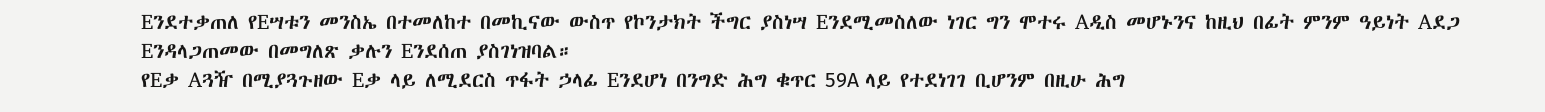Eንደተቃጠለ የEሣቱን መንስኤ በተመለከተ በመኪናው ውስጥ የኮንታክት ችግር ያስነሣ Eንደሚመስለው ነገር ግን ሞተሩ Aዲስ መሆኑንና ከዚህ በፊት ምንም ዓይነት Aደጋ Eንዳላጋጠመው በመግለጽ ቃሉን Eንደሰጠ ያስገነዝባል።
የEቃ Aጓዥ በሚያጓጉዘው Eቃ ላይ ለሚደርስ ጥፋት ኃላፊ Eንደሆነ በንግድ ሕግ ቁጥር 59A ላይ የተደነገገ ቢሆንም በዚሁ ሕግ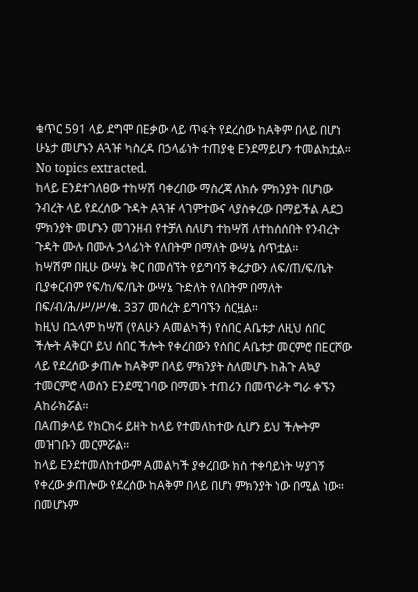ቁጥር 591 ላይ ደግሞ በEቃው ላይ ጥፋት የደረሰው ከAቅም በላይ በሆነ ሁኔታ መሆኑን Aጓዡ ካስረዳ በኃላፊነት ተጠያቂ Eንደማይሆን ተመልክቷል።
No topics extracted.
ከላይ Eንደተገለፀው ተከሣሽ ባቀረበው ማስረጃ ለክሱ ምክንያት በሆነው ንብረት ላይ የደረሰው ጉዳት Aጓዡ ላገምተውና ላያስቀረው በማይችል Aደጋ ምክንያት መሆኑን መገንዘብ የተቻለ ስለሆነ ተከሣሽ ለተከሰሰበት የንብረት ጉዳት ሙሉ በሙሉ ኃላፊነት የለበትም በማለት ውሣኔ ሰጥቷል።
ከሣሽም በዚሁ ውሣኔ ቅር በመሰኘት የይግባኝ ቅሬታውን ለፍ/ጠ/ፍ/ቤት ቢያቀርብም የፍ/ከ/ፍ/ቤት ውሣኔ ጉድለት የለበትም በማለት በፍ/ብ/ሕ/ሥ/ሥ/ቁ. 337 መሰረት ይግባኙን ሰርዟል።
ከዚህ በኋላም ከሣሽ (የAሁን Aመልካች) የሰበር Aቤቱታ ለዚህ ሰበር ችሎት Aቅርቦ ይህ ሰበር ችሎት የቀረበውን የሰበር Aቤቱታ መርምሮ በEርሾው ላይ የደረሰው ቃጠሎ ከAቅም በላይ ምክንያት ስለመሆኑ ከሕጉ Aኳያ ተመርምሮ ላወሰን Eንደሚገባው በማመኑ ተጠሪን በመጥራት ግራ ቀኙን Aከራክሯል።
በAጠቃላይ የክርክሩ ይዘት ከላይ የተመለከተው ሲሆን ይህ ችሎትም መዝገቡን መርምሯል።
ከላይ Eንደተመለከተውም Aመልካች ያቀረበው ክስ ተቀባይነት ሣያገኝ የቀረው ቃጠሎው የደረሰው ከAቅም በላይ በሆነ ምክንያት ነው በሚል ነው።
በመሆኑም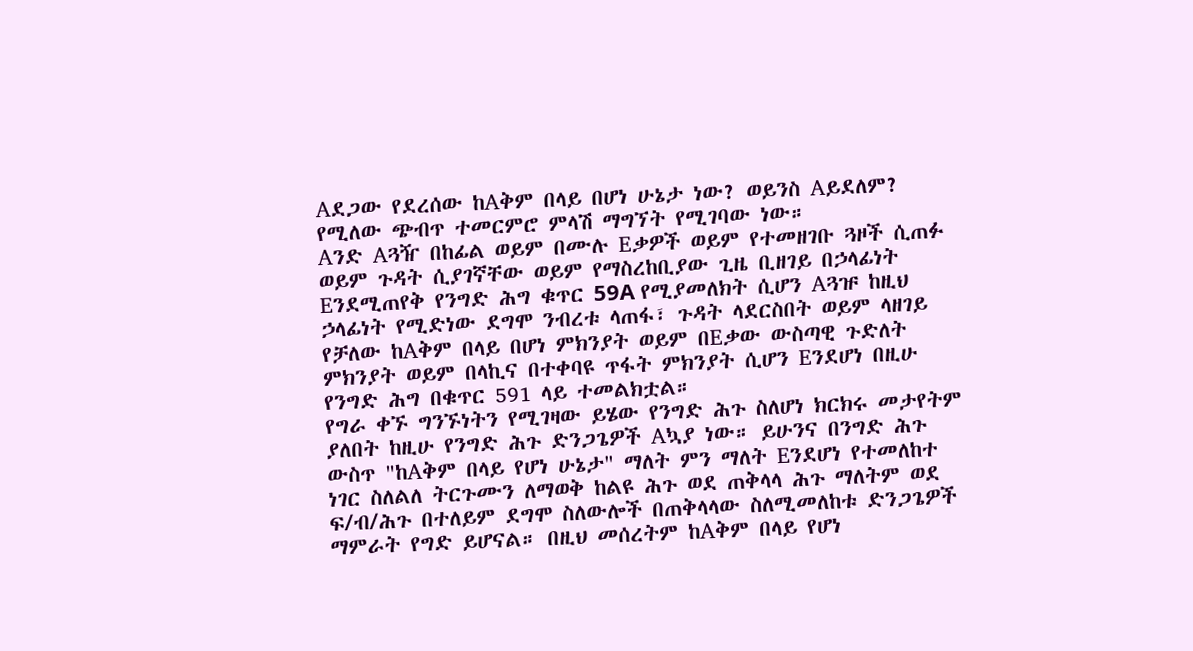Aደጋው የደረሰው ከAቅም በላይ በሆነ ሁኔታ ነው? ወይንስ Aይደለም? የሚለው ጭብጥ ተመርምሮ ምላሽ ማግኘት የሚገባው ነው።
Aንድ Aጓዥ በከፊል ወይም በሙሉ Eቃዎች ወይም የተመዘገቡ ጓዞች ሲጠፉ ወይም ጉዳት ሲያገኛቸው ወይም የማስረከቢያው ጊዜ ቢዘገይ በኃላፊነት Eንደሚጠየቅ የንግድ ሕግ ቁጥር 59A የሚያመለክት ሲሆን Aጓዡ ከዚህ ኃላፊነት የሚድነው ደግሞ ንብረቱ ላጠፋ፣ ጉዳት ላደርስበት ወይም ላዘገይ የቻለው ከAቅም በላይ በሆነ ምክንያት ወይም በEቃው ውስጣዊ ጉድለት ምክንያት ወይም በላኪና በተቀባዩ ጥፋት ምክንያት ሲሆን Eንደሆነ በዚሁ የንግድ ሕግ በቁጥር 591 ላይ ተመልክቷል።
የግራ ቀኙ ግንኙነትን የሚገዛው ይሄው የንግድ ሕጉ ስለሆነ ክርክሩ መታየትም ያለበት ከዚሁ የንግድ ሕጉ ድንጋጌዎች Aኳያ ነው። ይሁንና በንግድ ሕጉ ውስጥ "ከAቅም በላይ የሆነ ሁኔታ" ማለት ምን ማለት Eንደሆነ የተመለከተ ነገር ስለልለ ትርጉሙን ለማወቅ ከልዩ ሕጉ ወደ ጠቅላላ ሕጉ ማለትም ወደ ፍ/ብ/ሕጉ በተለይም ደግሞ ስለውሎች በጠቅላላው ስለሚመለከቱ ድንጋጌዎች ማምራት የግድ ይሆናል። በዚህ መሰረትም ከAቅም በላይ የሆነ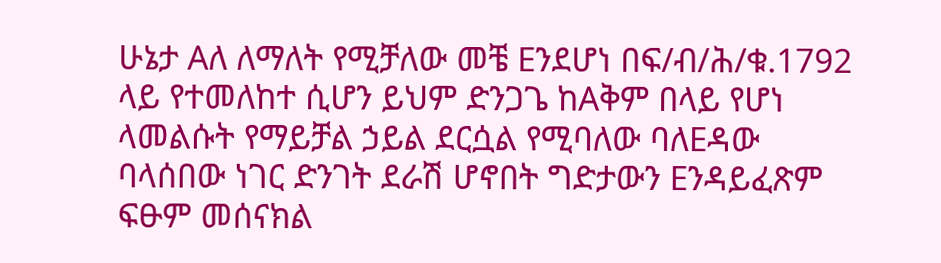ሁኔታ Aለ ለማለት የሚቻለው መቼ Eንደሆነ በፍ/ብ/ሕ/ቁ.1792 ላይ የተመለከተ ሲሆን ይህም ድንጋጌ ከAቅም በላይ የሆነ ላመልሱት የማይቻል ኃይል ደርሷል የሚባለው ባለEዳው ባላሰበው ነገር ድንገት ደራሽ ሆኖበት ግድታውን Eንዳይፈጽም ፍፁም መሰናክል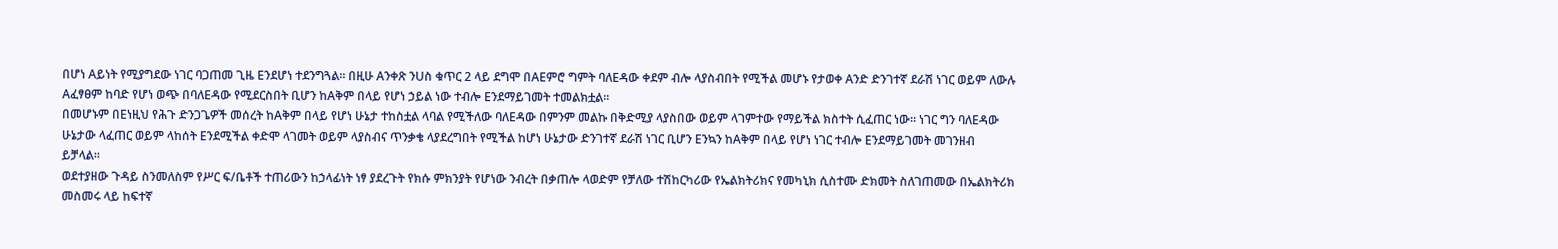በሆነ Aይነት የሚያግደው ነገር ባጋጠመ ጊዜ Eንደሆነ ተደንግጓል። በዚሁ Aንቀጽ ንUስ ቁጥር 2 ላይ ደግሞ በAEምሮ ግምት ባለEዳው ቀደም ብሎ ላያስብበት የሚችል መሆኑ የታወቀ Aንድ ድንገተኛ ደራሽ ነገር ወይም ለውሉ Aፈፃፀም ከባድ የሆነ ወጭ በባለEዳው የሚደርስበት ቢሆን ከAቅም በላይ የሆነ ኃይል ነው ተብሎ Eንደማይገመት ተመልክቷል።
በመሆኑም በEነዚህ የሕጉ ድንጋጌዎች መሰረት ከAቅም በላይ የሆነ ሁኔታ ተከስቷል ላባል የሚችለው ባለEዳው በምንም መልኩ በቅድሚያ ላያስበው ወይም ላገምተው የማይችል ክስተት ሲፈጠር ነው። ነገር ግን ባለEዳው ሁኔታው ላፈጠር ወይም ላከሰት Eንደሚችል ቀድሞ ላገመት ወይም ላያስብና ጥንቃቄ ላያደረግበት የሚችል ከሆነ ሁኔታው ድንገተኛ ደራሽ ነገር ቢሆን Eንኳን ከAቅም በላይ የሆነ ነገር ተብሎ Eንደማይገመት መገንዘብ ይቻላል።
ወደተያዘው ጉዳይ ስንመለስም የሥር ፍ/ቤቶች ተጠሪውን ከኃላፊነት ነፃ ያደረጉት የክሱ ምክንያት የሆነው ንብረት በቃጠሎ ላወድም የቻለው ተሽከርካሪው የኤልክትሪክና የመካኒክ ሲስተሙ ድክመት ስለገጠመው በኤልክትሪክ መስመሩ ላይ ከፍተኛ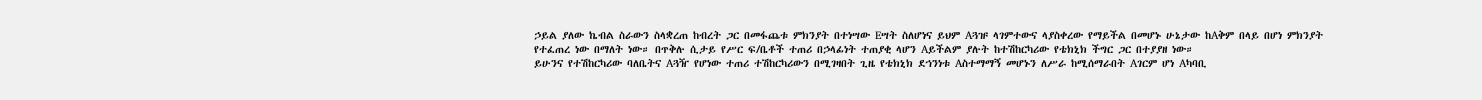ኃይል ያለው ኬብል ስራውን ስላቋረጠ ከብረት ጋር በመፋጨቱ ምክንያት በተነሣው Eሣት ስለሆነና ይህም Aጓዡ ላገምተውና ላያስቀረው የማይችል በመሆኑ ሁኔታው ከAቅም በላይ በሆነ ምክንያት የተፈጠረ ነው በማለት ነው። በጥቅሉ ሲታይ የሥር ፍ/ቤቶች ተጠሪ በኃላፊነት ተጠያቂ ላሆን Aይችልም ያሉት ከተሽከርካሪው የቴክኒክ ችግር ጋር በተያያዘ ነው።
ይሁንና የተሽከርካሪው ባለቤትና Aጓዥ የሆነው ተጠሪ ተሽከርካሪውን በሚገዛበት ጊዜ የቴክኒክ ደኀንነቱ Aስተማማኝ መሆኑን ለሥራ ከሚሰማራበት Aገርም ሆነ Aካባቢ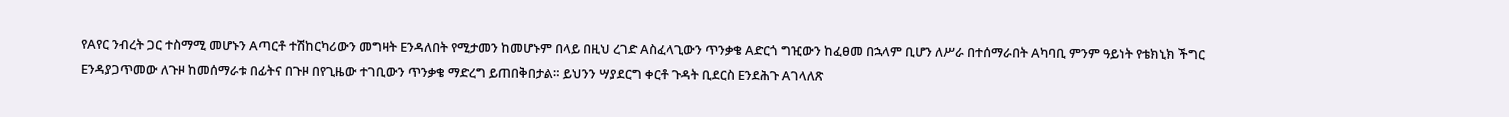የAየር ንብረት ጋር ተስማሚ መሆኑን Aጣርቶ ተሽከርካሪውን መግዛት Eንዳለበት የሚታመን ከመሆኑም በላይ በዚህ ረገድ Aስፈላጊውን ጥንቃቄ Aድርጎ ግዢውን ከፈፀመ በኋላም ቢሆን ለሥራ በተሰማራበት Aካባቢ ምንም ዓይነት የቴክኒክ ችግር Eንዳያጋጥመው ለጉዞ ከመሰማራቱ በፊትና በጉዞ በየጊዜው ተገቢውን ጥንቃቄ ማድረግ ይጠበቅበታል። ይህንን ሣያደርግ ቀርቶ ጉዳት ቢደርስ Eንደሕጉ Aገላለጽ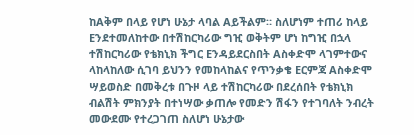ከAቅም በላይ የሆነ ሁኔታ ላባል Aይችልም። ስለሆነም ተጠሪ ከላይ Eንደተመለከተው በተሽከርካሪው ግዢ ወቅትም ሆነ ከግዢ በኋላ ተሽከርካሪው የቴክኒክ ችግር Eንዳይደርስበት Aስቀድሞ ላገምተውና ላከላከለው ሲገባ ይህንን የመከላከልና የጥንቃቄ Eርምጃ Aስቀድሞ ሣይወስድ በመቅረቱ በጉዞ ላይ ተሽከርካሪው በደረሰበት የቴክኒክ ብልሽት ምክንያት በተነሣው ቃጠሎ የመድን ሽፋን የተገባለት ንብረት መውደሙ የተረጋገጠ ስለሆነ ሁኔታው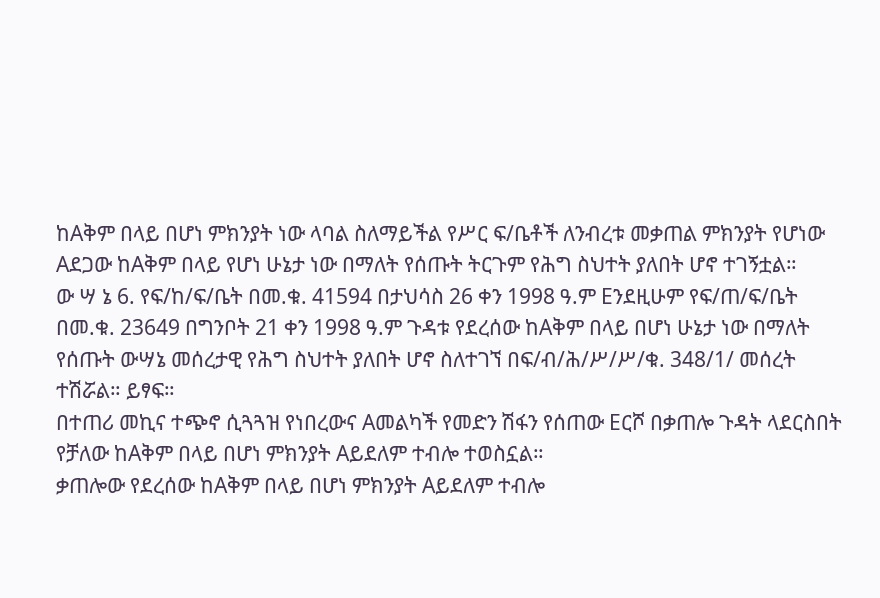ከAቅም በላይ በሆነ ምክንያት ነው ላባል ስለማይችል የሥር ፍ/ቤቶች ለንብረቱ መቃጠል ምክንያት የሆነው Aደጋው ከAቅም በላይ የሆነ ሁኔታ ነው በማለት የሰጡት ትርጉም የሕግ ስህተት ያለበት ሆኖ ተገኝቷል።
ው ሣ ኔ 6. የፍ/ከ/ፍ/ቤት በመ.ቁ. 41594 በታህሳስ 26 ቀን 1998 ዓ.ም Eንደዚሁም የፍ/ጠ/ፍ/ቤት በመ.ቁ. 23649 በግንቦት 21 ቀን 1998 ዓ.ም ጉዳቱ የደረሰው ከAቅም በላይ በሆነ ሁኔታ ነው በማለት የሰጡት ውሣኔ መሰረታዊ የሕግ ስህተት ያለበት ሆኖ ስለተገኘ በፍ/ብ/ሕ/ሥ/ሥ/ቁ. 348/1/ መሰረት ተሽሯል። ይፃፍ።
በተጠሪ መኪና ተጭኖ ሲጓጓዝ የነበረውና Aመልካች የመድን ሽፋን የሰጠው Eርሾ በቃጠሎ ጉዳት ላደርስበት የቻለው ከAቅም በላይ በሆነ ምክንያት Aይደለም ተብሎ ተወስኗል።
ቃጠሎው የደረሰው ከAቅም በላይ በሆነ ምክንያት Aይደለም ተብሎ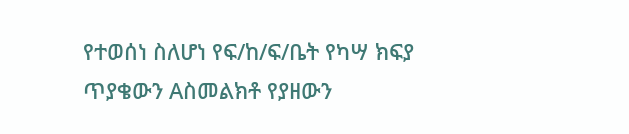የተወሰነ ስለሆነ የፍ/ከ/ፍ/ቤት የካሣ ክፍያ ጥያቄውን Aስመልክቶ የያዘውን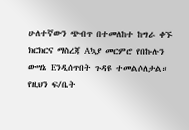ሁለተኛውን ጭብጥ በተመለከተ ከግራ ቀኙ ክርክርና ማስረጃ Aኳያ መርምሮ የበኩሉን ውሣኔ Eንዲሰጥበት ጉዳዩ ተመልሶለታል።
የዚህን ፍ/ቤት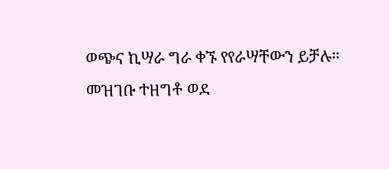ወጭና ኪሣራ ግራ ቀኙ የየራሣቸውን ይቻሉ።
መዝገቡ ተዘግቶ ወደ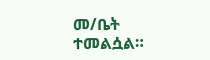መ/ቤት ተመልሷል።